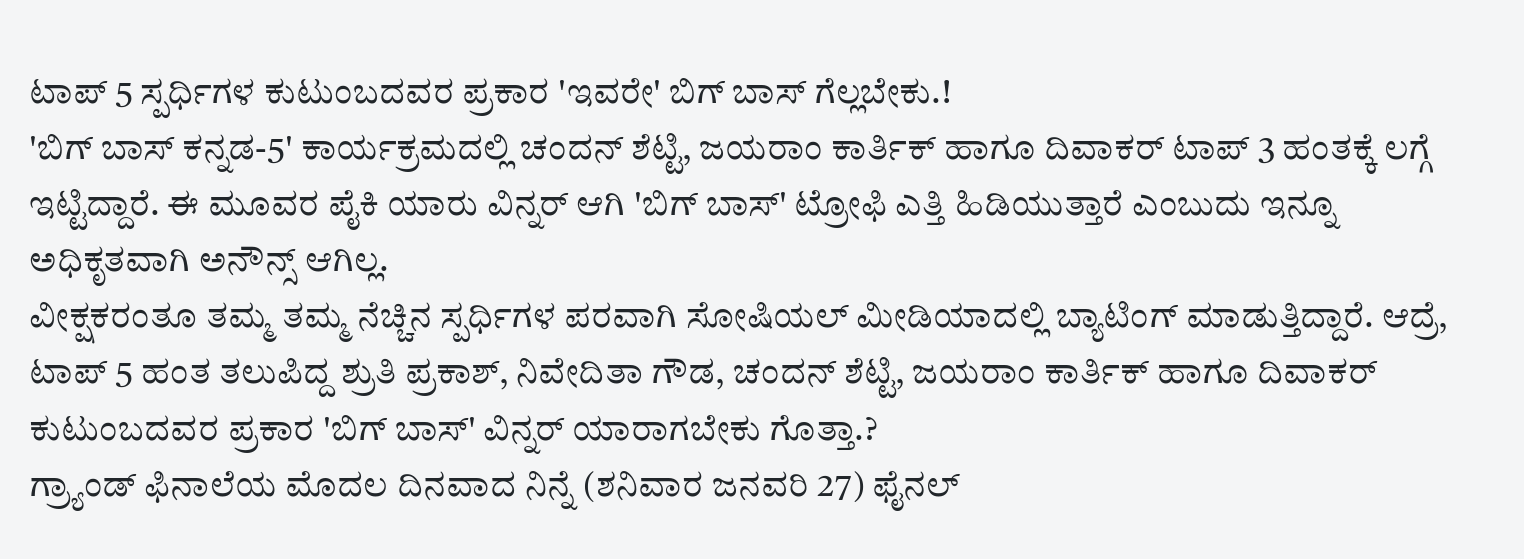ಟಾಪ್ 5 ಸ್ಪರ್ಧಿಗಳ ಕುಟುಂಬದವರ ಪ್ರಕಾರ 'ಇವರೇ' ಬಿಗ್ ಬಾಸ್ ಗೆಲ್ಲಬೇಕು.!
'ಬಿಗ್ ಬಾಸ್ ಕನ್ನಡ-5' ಕಾರ್ಯಕ್ರಮದಲ್ಲಿ ಚಂದನ್ ಶೆಟ್ಟಿ, ಜಯರಾಂ ಕಾರ್ತಿಕ್ ಹಾಗೂ ದಿವಾಕರ್ ಟಾಪ್ 3 ಹಂತಕ್ಕೆ ಲಗ್ಗೆ ಇಟ್ಟಿದ್ದಾರೆ. ಈ ಮೂವರ ಪೈಕಿ ಯಾರು ವಿನ್ನರ್ ಆಗಿ 'ಬಿಗ್ ಬಾಸ್' ಟ್ರೋಫಿ ಎತ್ತಿ ಹಿಡಿಯುತ್ತಾರೆ ಎಂಬುದು ಇನ್ನೂ ಅಧಿಕೃತವಾಗಿ ಅನೌನ್ಸ್ ಆಗಿಲ್ಲ.
ವೀಕ್ಷಕರಂತೂ ತಮ್ಮ ತಮ್ಮ ನೆಚ್ಚಿನ ಸ್ಪರ್ಧಿಗಳ ಪರವಾಗಿ ಸೋಷಿಯಲ್ ಮೀಡಿಯಾದಲ್ಲಿ ಬ್ಯಾಟಿಂಗ್ ಮಾಡುತ್ತಿದ್ದಾರೆ. ಆದ್ರೆ, ಟಾಪ್ 5 ಹಂತ ತಲುಪಿದ್ದ ಶ್ರುತಿ ಪ್ರಕಾಶ್, ನಿವೇದಿತಾ ಗೌಡ, ಚಂದನ್ ಶೆಟ್ಟಿ, ಜಯರಾಂ ಕಾರ್ತಿಕ್ ಹಾಗೂ ದಿವಾಕರ್ ಕುಟುಂಬದವರ ಪ್ರಕಾರ 'ಬಿಗ್ ಬಾಸ್' ವಿನ್ನರ್ ಯಾರಾಗಬೇಕು ಗೊತ್ತಾ.?
ಗ್ರ್ಯಾಂಡ್ ಫಿನಾಲೆಯ ಮೊದಲ ದಿನವಾದ ನಿನ್ನೆ (ಶನಿವಾರ ಜನವರಿ 27) ಫೈನಲ್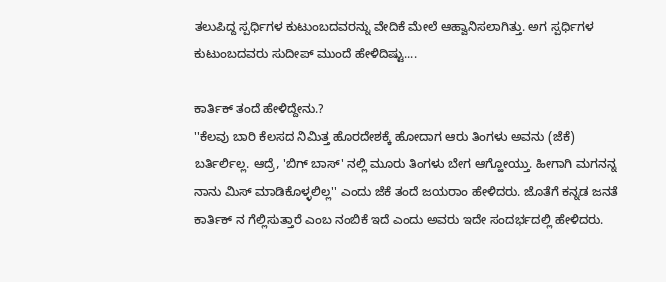ತಲುಪಿದ್ದ ಸ್ಪರ್ಧಿಗಳ ಕುಟುಂಬದವರನ್ನು ವೇದಿಕೆ ಮೇಲೆ ಆಹ್ವಾನಿಸಲಾಗಿತ್ತು. ಅಗ ಸ್ಪರ್ಧಿಗಳ ಕುಟುಂಬದವರು ಸುದೀಪ್ ಮುಂದೆ ಹೇಳಿದಿಷ್ಟು....

ಕಾರ್ತಿಕ್ ತಂದೆ ಹೇಳಿದ್ದೇನು.?
''ಕೆಲವು ಬಾರಿ ಕೆಲಸದ ನಿಮಿತ್ತ ಹೊರದೇಶಕ್ಕೆ ಹೋದಾಗ ಆರು ತಿಂಗಳು ಅವನು (ಜೆಕೆ) ಬರ್ತಿರ್ಲಿಲ್ಲ. ಆದ್ರೆ, 'ಬಿಗ್ ಬಾಸ್' ನಲ್ಲಿ ಮೂರು ತಿಂಗಳು ಬೇಗ ಆಗ್ಹೋಯ್ತು. ಹೀಗಾಗಿ ಮಗನನ್ನ ನಾನು ಮಿಸ್ ಮಾಡಿಕೊಳ್ಳಲಿಲ್ಲ'' ಎಂದು ಜೆಕೆ ತಂದೆ ಜಯರಾಂ ಹೇಳಿದರು. ಜೊತೆಗೆ ಕನ್ನಡ ಜನತೆ ಕಾರ್ತಿಕ್ ನ ಗೆಲ್ಲಿಸುತ್ತಾರೆ ಎಂಬ ನಂಬಿಕೆ ಇದೆ ಎಂದು ಅವರು ಇದೇ ಸಂದರ್ಭದಲ್ಲಿ ಹೇಳಿದರು.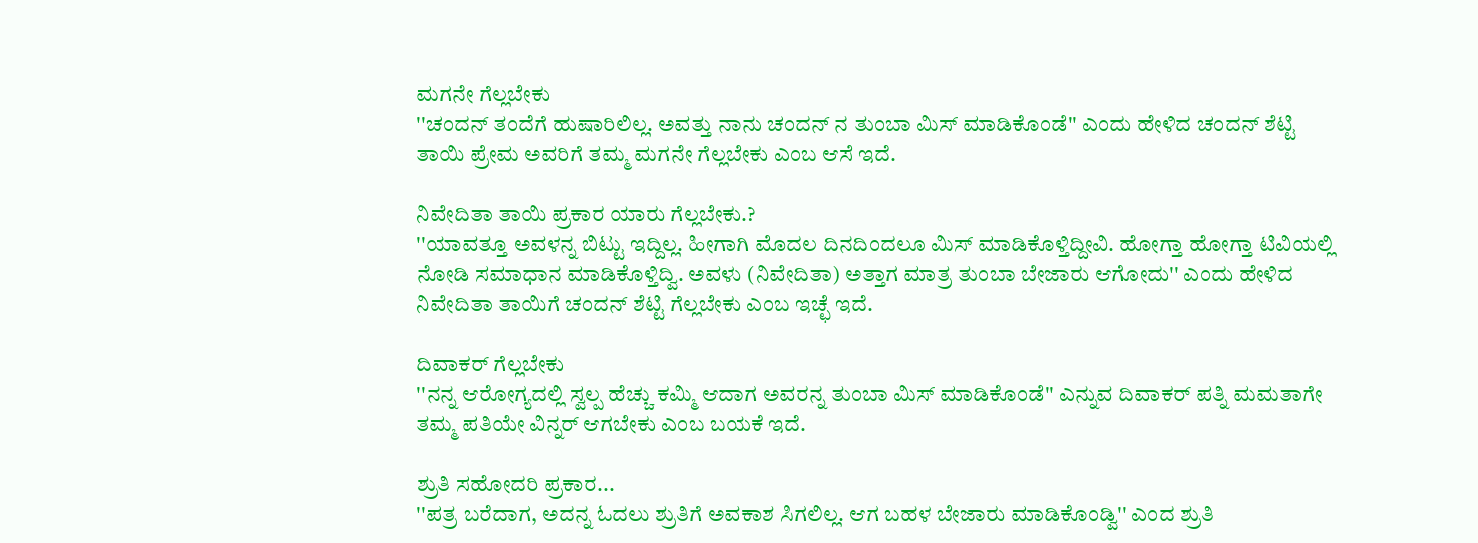ಮಗನೇ ಗೆಲ್ಲಬೇಕು
''ಚಂದನ್ ತಂದೆಗೆ ಹುಷಾರಿಲಿಲ್ಲ. ಅವತ್ತು ನಾನು ಚಂದನ್ ನ ತುಂಬಾ ಮಿಸ್ ಮಾಡಿಕೊಂಡೆ'' ಎಂದು ಹೇಳಿದ ಚಂದನ್ ಶೆಟ್ಟಿ ತಾಯಿ ಪ್ರೇಮ ಅವರಿಗೆ ತಮ್ಮ ಮಗನೇ ಗೆಲ್ಲಬೇಕು ಎಂಬ ಆಸೆ ಇದೆ.

ನಿವೇದಿತಾ ತಾಯಿ ಪ್ರಕಾರ ಯಾರು ಗೆಲ್ಲಬೇಕು.?
''ಯಾವತ್ತೂ ಅವಳನ್ನ ಬಿಟ್ಟು ಇದ್ದಿಲ್ಲ. ಹೀಗಾಗಿ ಮೊದಲ ದಿನದಿಂದಲೂ ಮಿಸ್ ಮಾಡಿಕೊಳ್ತಿದ್ದೀವಿ. ಹೋಗ್ತಾ ಹೋಗ್ತಾ ಟಿವಿಯಲ್ಲಿ ನೋಡಿ ಸಮಾಧಾನ ಮಾಡಿಕೊಳ್ತಿದ್ವಿ. ಅವಳು (ನಿವೇದಿತಾ) ಅತ್ತಾಗ ಮಾತ್ರ ತುಂಬಾ ಬೇಜಾರು ಆಗೋದು'' ಎಂದು ಹೇಳಿದ ನಿವೇದಿತಾ ತಾಯಿಗೆ ಚಂದನ್ ಶೆಟ್ಟಿ ಗೆಲ್ಲಬೇಕು ಎಂಬ ಇಚ್ಛೆ ಇದೆ.

ದಿವಾಕರ್ ಗೆಲ್ಲಬೇಕು
''ನನ್ನ ಆರೋಗ್ಯದಲ್ಲಿ ಸ್ವಲ್ಪ ಹೆಚ್ಚು ಕಮ್ಮಿ ಆದಾಗ ಅವರನ್ನ ತುಂಬಾ ಮಿಸ್ ಮಾಡಿಕೊಂಡೆ'' ಎನ್ನುವ ದಿವಾಕರ್ ಪತ್ನಿ ಮಮತಾಗೇ ತಮ್ಮ ಪತಿಯೇ ವಿನ್ನರ್ ಆಗಬೇಕು ಎಂಬ ಬಯಕೆ ಇದೆ.

ಶ್ರುತಿ ಸಹೋದರಿ ಪ್ರಕಾರ...
''ಪತ್ರ ಬರೆದಾಗ, ಅದನ್ನ ಓದಲು ಶ್ರುತಿಗೆ ಅವಕಾಶ ಸಿಗಲಿಲ್ಲ. ಆಗ ಬಹಳ ಬೇಜಾರು ಮಾಡಿಕೊಂಡ್ವಿ'' ಎಂದ ಶ್ರುತಿ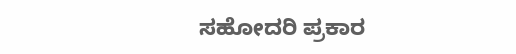ಸಹೋದರಿ ಪ್ರಕಾರ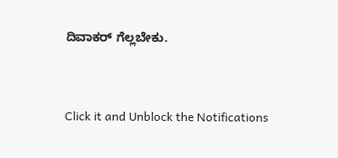ದಿವಾಕರ್ ಗೆಲ್ಲಬೇಕು.


Click it and Unblock the Notifications